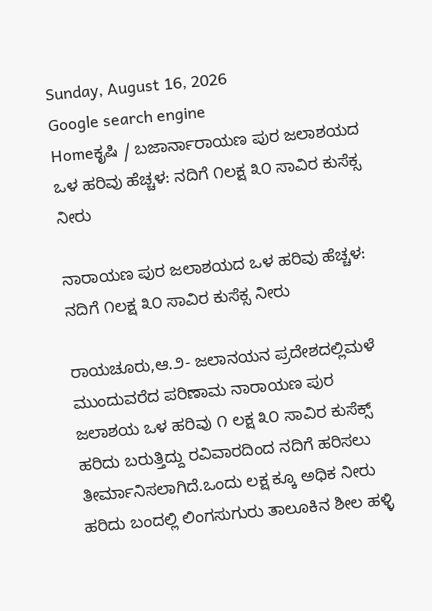Sunday, August 16, 2026
Google search engine
Homeಕೃಷಿ / ಬಜಾರ್ನಾರಾಯಣ ಪುರ ಜಲಾಶಯದ ಒಳ ಹರಿವು ಹೆಚ್ಚಳ: ನದಿಗೆ ೧ಲಕ್ಷ ೩೦ ಸಾವಿರ ಕುಸೆಕ್ಸ ನೀರು

ನಾರಾಯಣ ಪುರ ಜಲಾಶಯದ ಒಳ ಹರಿವು ಹೆಚ್ಚಳ: ನದಿಗೆ ೧ಲಕ್ಷ ೩೦ ಸಾವಿರ ಕುಸೆಕ್ಸ ನೀರು

ರಾಯಚೂರು,ಆ.೨- ಜಲಾನಯನ ಪ್ರದೇಶದಲ್ಲಿ‌ಮಳೆ ಮುಂದುವರೆದ ಪರಿಣಾಮ ನಾರಾಯಣ ಪುರ ಜಲಾಶಯ ಒಳ ಹರಿವು ೧ ಲಕ್ಷ ೩೦ ಸಾವಿರ ಕುಸೆಕ್ಸ್ ಹರಿದು ಬರುತ್ತಿದ್ದು ರವಿವಾರದಿಂದ ನದಿಗೆ ಹರಿಸಲು ತೀರ್ಮಾನಿಸಲಾಗಿದೆ.ಒಂದು ಲಕ್ಷ ಕ್ಕೂ ಅಧಿಕ ನೀರು ಹರಿದು ಬಂದಲ್ಲಿ ಲಿಂಗಸುಗುರು ತಾಲೂಕಿನ ಶೀಲ ಹಳ್ಳಿ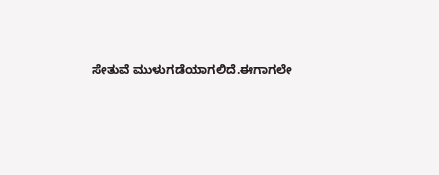ಸೇತುವೆ ಮುಳುಗಡೆಯಾಗಲಿದೆ.ಈಗಾಗಲೇ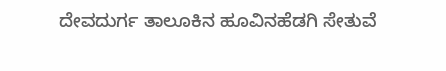ದೇವದುರ್ಗ ತಾಲೂಕಿನ ಹೂವಿನಹೆಡಗಿ ಸೇತುವೆ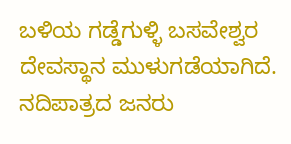ಬಳಿಯ ಗಡ್ಡೆಗುಳ್ಳಿ ಬಸವೇಶ್ವರ ದೇವಸ್ಥಾನ ಮುಳುಗಡೆಯಾಗಿದೆ. ನದಿಪಾತ್ರದ ಜನರು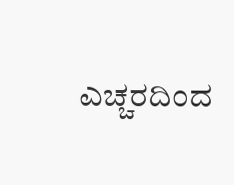ಎಚ್ಚರದಿಂದ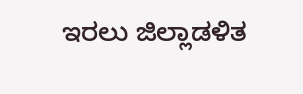ಇರಲು ಜಿಲ್ಲಾಡಳಿತ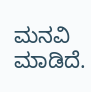ಮನವಿ ಮಾಡಿದೆ.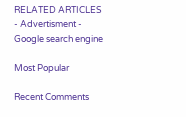RELATED ARTICLES
- Advertisment -
Google search engine

Most Popular

Recent Comments